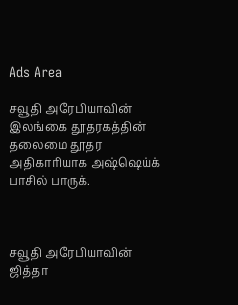Ads Area

சவூதி அரேபியாவின் இலங்கை தூதரகத்தின் தலைமை தூதர அதிகாரியாக அஷ்ஷெய்க் பாசில் பாருக்.



சவூதி அரேபியாவின் ஜித்தா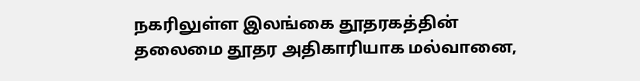நகரிலுள்ள இலங்கை தூதரகத்தின் தலைமை தூதர அதிகாரியாக மல்வானை,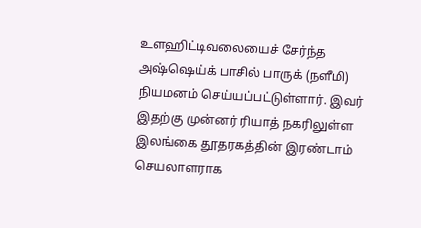உளஹிட்டிவலையைச் சேர்ந்த அஷ்ஷெய்க் பாசில் பாருக் (நளீமி) நியமனம் செய்யப்பட்டுள்ளார். இவர் இதற்கு முன்னர் ரியாத் நகரிலுள்ள இலங்கை தூதரகத்தின் இரண்டாம் செயலாளராக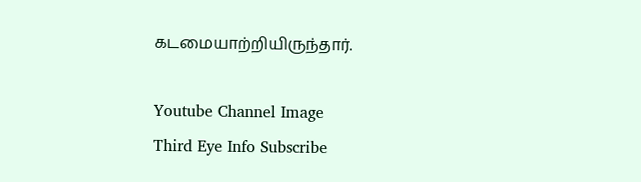கடமையாற்றியிருந்தார்.

Youtube Channel Image
Third Eye Info Subscribe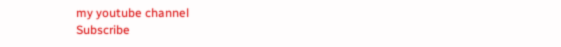my youtube channel
Subscribe